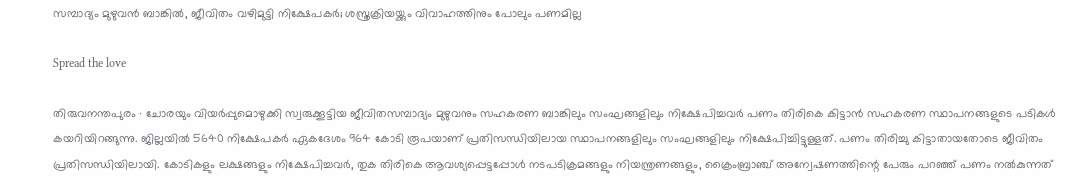സമ്പാദ്യം മുഴുവൻ ബാങ്കിൽ, ജീവിതം വഴിമുട്ടി നിക്ഷേപകർ; ശസ്ത്രക്രിയയ്ക്കും വിവാഹത്തിനും പോലും പണമില്ല

Spread the love

തിരുവനന്തപുരം ∙ ചോരയും വിയർപ്പുമൊഴുക്കി സ്വരുക്കൂട്ടിയ ജീവിതസമ്പാദ്യം മുഴുവനും സഹകരണ ബാങ്കിലും സംഘങ്ങളിലും നിക്ഷേപിച്ചവർ പണം തിരികെ കിട്ടാൻ സഹകരണ സ്ഥാപനങ്ങളുടെ പടികൾ കയറിയിറങ്ങുന്നു. ജില്ലയി‍ൽ 5640 നിക്ഷേപകർ ഏകദേശം 964 കോടി രൂപയാണ് പ്രതിസന്ധിയിലായ സ്ഥാപനങ്ങളിലും സംഘങ്ങളിലും നിക്ഷേപിച്ചിട്ടുള്ളത്. പണം തിരിച്ചു കിട്ടാതായതോടെ ജീവിതം പ്രതിസന്ധിയിലായി. കോടികളും ലക്ഷങ്ങളും നിക്ഷേപിച്ചവർ, തുക തിരികെ ആവശ്യപ്പെട്ടപ്പോൾ നടപടിക്രമങ്ങളും നിയന്ത്രണങ്ങളും, ക്രൈംബ്രാഞ്ച് അന്വേഷണത്തിന്റെ പേരും പറഞ്ഞ് പണം നൽകുന്നത്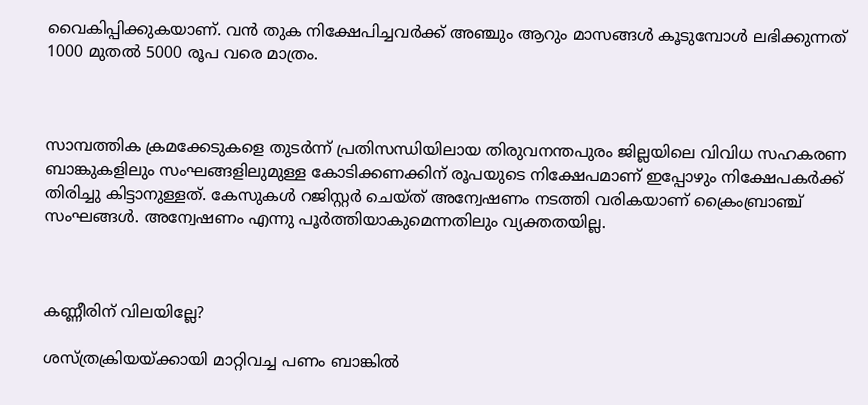വൈകിപ്പിക്കുകയാണ്. വൻ തുക നിക്ഷേപിച്ചവർക്ക് അഞ്ചും ആറും മാസങ്ങൾ കൂടുമ്പോൾ ലഭിക്കുന്നത് 1000 മുതൽ 5000 രൂപ വരെ മാത്രം.



സാമ്പത്തിക ക്രമക്കേടുകളെ തുടർന്ന് പ്രതിസന്ധിയിലായ തിരുവനന്തപുരം ജില്ലയിലെ വിവിധ സഹകരണ ബാങ്കുകളിലും സംഘങ്ങളിലുമുള്ള കോടിക്കണക്കിന് രൂപയുടെ നിക്ഷേപമാണ് ഇപ്പോഴും നിക്ഷേപകർക്ക് തിരിച്ചു കിട്ടാനുള്ളത്. കേസുകൾ റജിസ്റ്റർ ചെയ്ത് അന്വേഷണം നടത്തി വരികയാണ് ക്രൈംബ്രാഞ്ച് സംഘങ്ങൾ. അന്വേഷണം എന്നു പൂർത്തിയാകുമെന്നതിലും വ്യക്തതയില്ല.



കണ്ണീരിന് വിലയില്ലേ?

ശസ്ത്രക്രിയയ്ക്കായി മാറ്റിവച്ച പണം ബാങ്കിൽ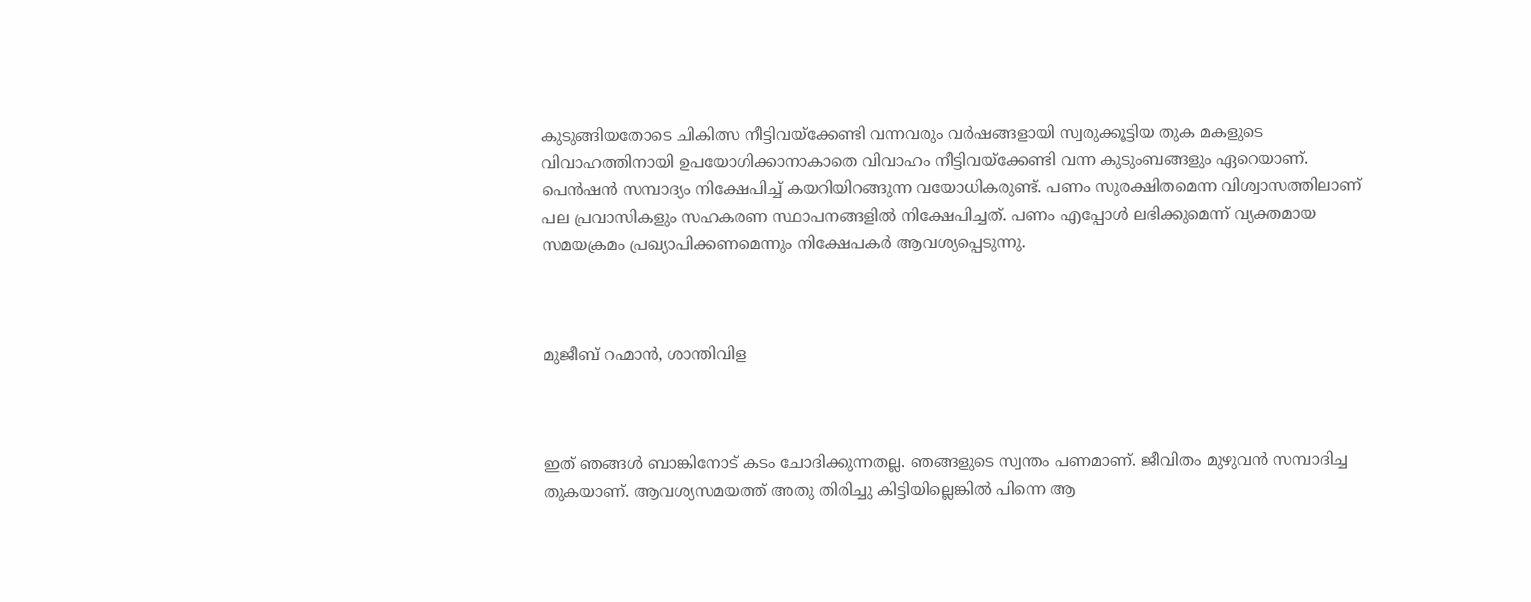കുടുങ്ങിയതോടെ ചികിത്സ നീട്ടിവയ്ക്കേണ്ടി വന്നവരും വർഷങ്ങളായി സ്വരുക്കൂട്ടിയ തുക മകളുടെ വിവാഹത്തിനായി ഉപയോഗിക്കാനാകാതെ വിവാഹം നീട്ടിവയ്ക്കേണ്ടി വന്ന കുടുംബങ്ങളും ഏറെയാണ്. പെൻഷൻ സമ്പാദ്യം നിക്ഷേപിച്ച് കയറിയിറങ്ങുന്ന വയോധികരുണ്ട്. പണം സുരക്ഷിതമെന്ന വിശ്വാസത്തിലാണ് പല പ്രവാസികളും സഹകരണ സ്ഥാപനങ്ങളിൽ നിക്ഷേപിച്ചത്. പണം എപ്പോൾ ലഭിക്കുമെന്ന് വ്യക്തമായ സമയക്രമം പ്രഖ്യാപിക്കണമെന്നും നിക്ഷേപകർ ആവശ്യപ്പെടുന്നു.



മുജീബ് റഹ്മാൻ, ശാന്തിവിള



ഇത് ഞങ്ങൾ ബാങ്കിനോട് കടം ചോദിക്കുന്നതല്ല. ഞങ്ങളുടെ സ്വന്തം പണമാണ്. ജീവിതം മുഴുവൻ സമ്പാദിച്ച തുകയാണ്. ആവശ്യസമയത്ത് അതു തിരിച്ചു കിട്ടിയില്ലെങ്കിൽ പിന്നെ ആ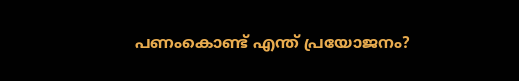പണംകൊണ്ട് എന്ത് പ്രയോജനം?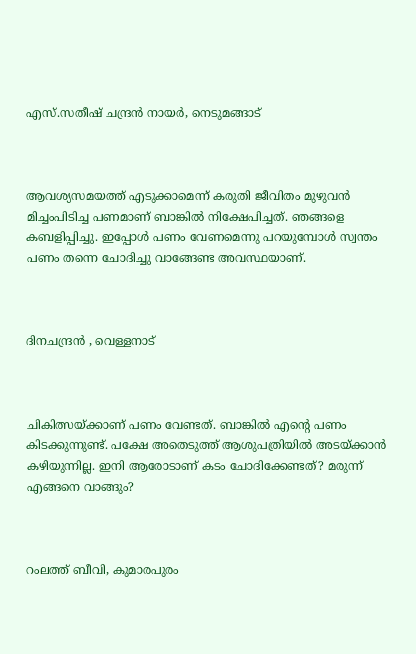എസ്.സതീഷ് ചന്ദ്രൻ നായർ, നെടുമങ്ങാട്



ആവശ്യസമയത്ത് എടുക്കാമെന്ന് കരുതി ജീവിതം മുഴുവൻ മിച്ചംപിടിച്ച പണമാണ് ബാങ്കിൽ നിക്ഷേപിച്ചത്. ഞങ്ങളെ കബളിപ്പിച്ചു. ഇപ്പോൾ പണം വേണമെന്നു പറയുമ്പോൾ സ്വന്തം പണം തന്നെ ചോദിച്ചു വാങ്ങേണ്ട അവസ്ഥയാണ്.



ദിനചന്ദ്രൻ , വെള്ളനാട്



ചികിത്സയ്ക്കാണ് പണം വേണ്ടത്. ബാങ്കിൽ എന്റെ പണം കിടക്കുന്നുണ്ട്. പക്ഷേ അതെടുത്ത് ആശുപത്രിയിൽ അടയ്ക്കാൻ കഴിയുന്നില്ല. ഇനി ആരോടാണ് കടം ചോദിക്കേണ്ടത്? മരുന്ന് എങ്ങനെ വാങ്ങും?



റംലത്ത് ബീവി, കുമാരപുരം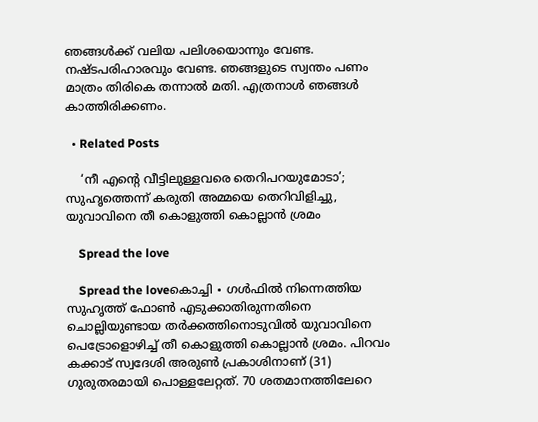ഞങ്ങൾക്ക് വലിയ പലിശയൊന്നും വേണ്ട. നഷ്ടപരിഹാരവും വേണ്ട. ഞങ്ങളുടെ സ്വന്തം പണം മാത്രം തിരികെ തന്നാൽ മതി. എത്രനാൾ ഞങ്ങൾ കാത്തിരിക്കണം.

  • Related Posts

    ‘നീ എന്റെ വീട്ടിലുള്ളവരെ തെറിപറയുമോടാ’; സുഹൃത്തെന്ന് കരുതി അമ്മയെ തെറിവിളിച്ചു, യുവാവിനെ തീ കൊളുത്തി കൊല്ലാൻ ശ്രമം

    Spread the love

    Spread the loveകൊച്ചി ∙ ഗൾഫിൽ നിന്നെത്തിയ സുഹൃത്ത് ഫോൺ എടുക്കാതിരുന്നതിനെ ചൊല്ലിയുണ്ടായ തർക്കത്തിനൊടുവിൽ യുവാവിനെ പെട്രോളൊഴിച്ച് തീ കൊളുത്തി കൊല്ലാൻ ശ്രമം. പിറവം കക്കാട് സ്വദേശി അരുൺ പ്രകാശിനാണ് (31) ഗുരുതരമായി പൊള്ളലേറ്റത്. 70 ശതമാനത്തിലേറെ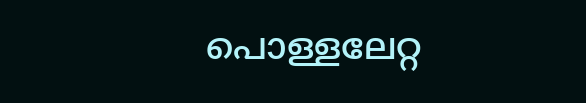പൊള്ളലേറ്റ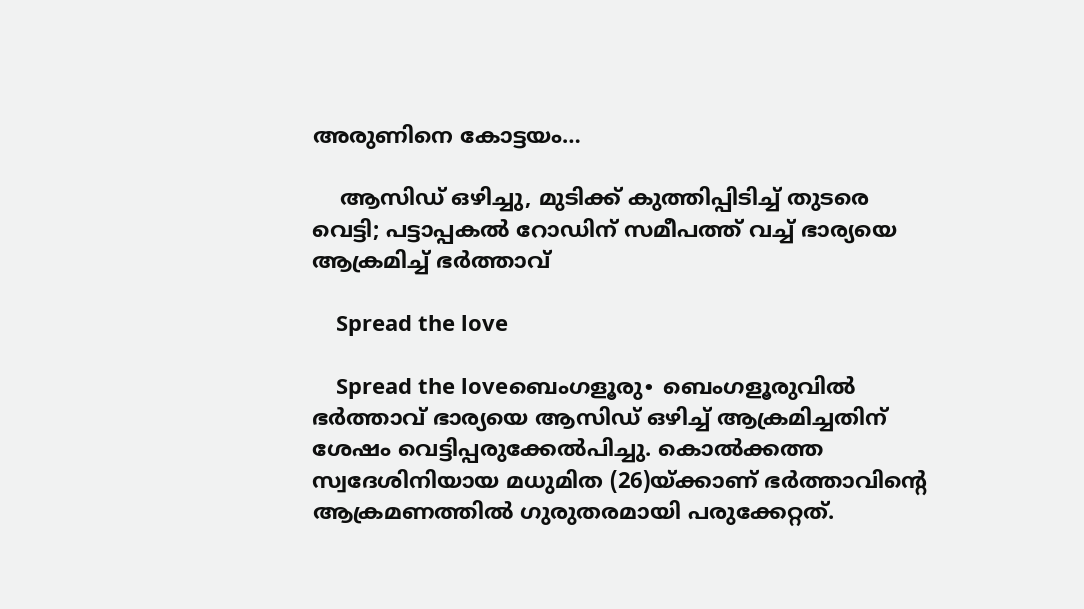അരുണിനെ കോട്ടയം…

    ആസിഡ് ഒഴിച്ചു, മുടിക്ക് കുത്തിപ്പിടിച്ച് തുടരെ വെട്ടി; പട്ടാപ്പകൽ റോഡിന് സമീപത്ത് വച്ച് ഭാര്യയെ ആക്രമിച്ച് ഭർത്താവ്

    Spread the love

    Spread the loveബെംഗളൂരു∙ ബെംഗളൂരുവിൽ ഭർത്താവ് ഭാര്യയെ ആസി‍ഡ് ഒഴിച്ച് ആക്രമിച്ചതിന് ശേഷം വെട്ടിപ്പരുക്കേൽപിച്ചു. കൊൽക്കത്ത സ്വദേശിനിയായ മധുമിത (26)യ്ക്കാണ് ഭർത്താവിന്റെ ആക്രമണത്തിൽ‌ ഗുരുതരമായി പരുക്കേറ്റത്.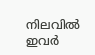നിലവിൽ ഇവർ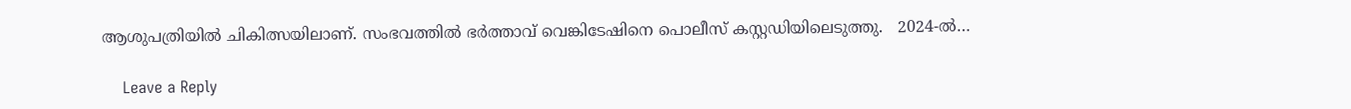ആശുപത്രിയിൽ ചികിത്സയിലാണ്. സംഭവത്തിൽ ഭർത്താവ് വെങ്കിടേഷിനെ പൊലീസ് കസ്റ്റഡിയിലെടുത്തു.   2024-ൽ…

    Leave a Reply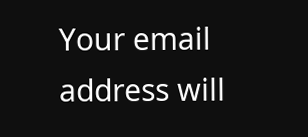Your email address will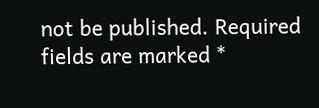not be published. Required fields are marked *